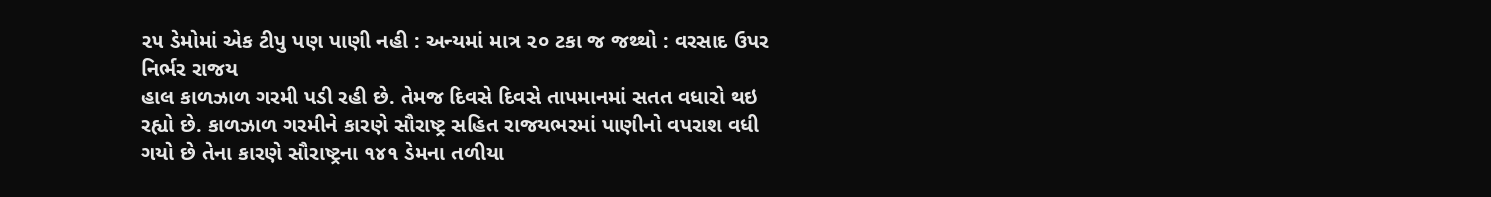૨૫ ડેમોમાં એક ટીપુ પણ પાણી નહી : અન્યમાં માત્ર ૨૦ ટકા જ જથ્થો : વરસાદ ઉપર નિર્ભર રાજય
હાલ કાળઝાળ ગરમી પડી રહી છે. તેમજ દિવસે દિવસે તાપમાનમાં સતત વધારો થઇ રહ્યો છે. કાળઝાળ ગરમીને કારણે સૌરાષ્ટ્ર સહિત રાજયભરમાં પાણીનો વપરાશ વધી ગયો છે તેના કારણે સૌરાષ્ટ્રના ૧૪૧ ડેમના તળીયા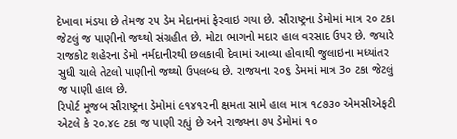દેખાવા મંડયા છે તેમજ ૨૫ ડેમ મેદાનમાં ફેરવાઇ ગયા છે. સૌરાષ્ટ્રના ડેમોમાં માત્ર ૨૦ ટકા જેટલું જ પાણીનો જથ્થો સંગ્રહીત છે. મોટા ભાગનો મદાર હાલ વરસાદ ઉપર છે. જયારે રાજકોટ શહેરના ડેમો નર્મદાનીરથી છલકાવી દેવામાં આવ્યા હોવાથી જુલાઇના મધ્યાંતર સુધી ચાલે તેટલો પાણીનો જથ્થો ઉપલબ્ધ છે. રાજયના ૨૦૬ ડેમમાં માત્ર 3૦ ટકા જેટલું જ પાણી હાલ છે.
રિપોર્ટ મૂજબ સૌરાષ્ટ્રના ડેમોમાં ૯૧૪૧૨ની ક્ષમતા સામે હાલ માત્ર ૧૮૭૩૦ એમસીએફટી એટલે કે ૨૦.૪૯ ટકા જ પાણી રહ્યું છે અને રાજ્યના ૭૫ ડેમોમાં ૧૦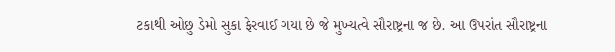ટકાથી ઓછુ ડેમો સુકા ફેરવાઈ ગયા છે જે મુખ્યત્વે સૌરાષ્ટ્રના જ છે. આ ઉપરાંત સૌરાષ્ટ્રના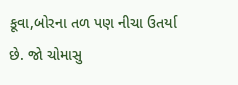કૂવા,બોરના તળ પણ નીચા ઉતર્યા છે. જો ચોમાસુ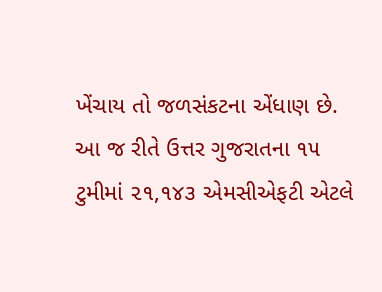ખેંચાય તો જળસંકટના એંધાણ છે.
આ જ રીતે ઉત્તર ગુજરાતના ૧૫ ટુમીમાં ૨૧,૧૪૩ એમસીએફટી એટલે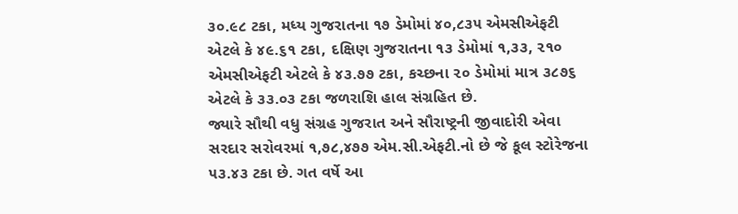૩૦.૯૮ ટકા, મધ્ય ગુજરાતના ૧૭ ડેમોમાં ૪૦,૮૩૫ એમસીએફટી એટલે કે ૪૯.૬૧ ટકા, દક્ષિણ ગુજરાતના ૧૩ ડેમોમાં ૧,૩૩, ૨૧૦ એમસીએફટી એટલે કે ૪૩.૭૭ ટકા, કચ્છના ૨૦ ડેમોમાં માત્ર ૩૮૭૬ એટલે કે ૩૩.૦૩ ટકા જળરાશિ હાલ સંગ્રહિત છે.
જ્યારે સૌથી વધુ સંગ્રહ ગુજરાત અને સૌરાષ્ટ્રની જીવાદોરી એવા સરદાર સરોવરમાં ૧,૭૮,૪૭૭ એમ.સી.એફટી.નો છે જે કૂલ સ્ટોરેજના ૫૩.૪૩ ટકા છે. ગત વર્ષે આ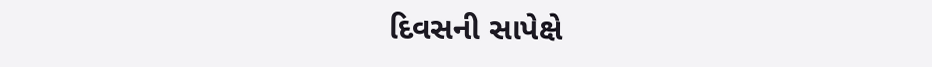દિવસની સાપેક્ષે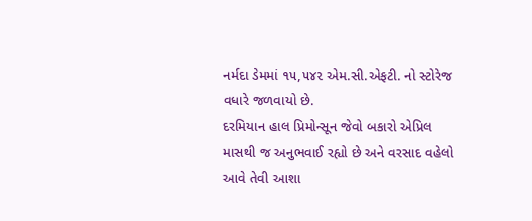નર્મદા ડેમમાં ૧૫,૫૪૨ એમ.સી.એફટી. નો સ્ટોરેજ વધારે જળવાયો છે.
દરમિયાન હાલ પ્રિમોન્સૂન જેવો બકારો એપ્રિલ માસથી જ અનુભવાઈ રહ્યો છે અને વરસાદ વહેલો આવે તેવી આશા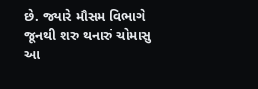છે. જ્યારે મૌસમ વિભાગે જૂનથી શરુ થનારું ચોમાસુ આ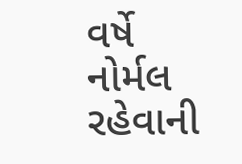વર્ષે નોર્મલ રહેવાની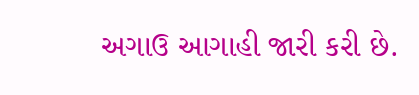અગાઉ આગાહી જારી કરી છે.